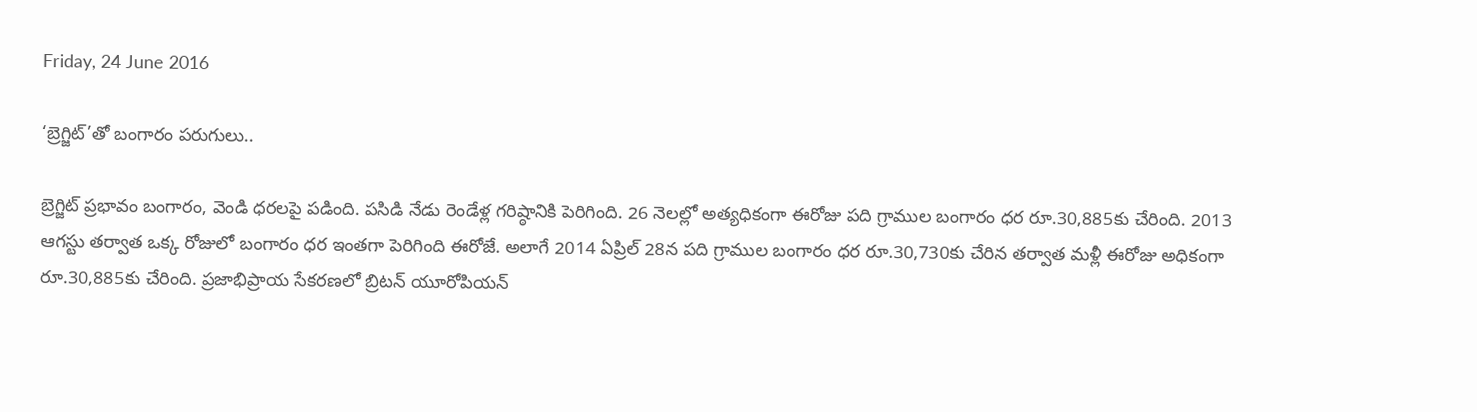Friday, 24 June 2016

‘బ్రెగ్జిట్‌’తో బంగారం పరుగులు..

బ్రెగ్జిట్‌ ప్రభావం బంగారం, వెండి ధరలపై పడింది. పసిడి నేడు రెండేళ్ల గరిష్ఠానికి పెరిగింది. 26 నెలల్లో అత్యధికంగా ఈరోజు పది గ్రాముల బంగారం ధర రూ.30,885కు చేరింది. 2013 ఆగస్టు తర్వాత ఒక్క రోజులో బంగారం ధర ఇంతగా పెరిగింది ఈరోజే. అలాగే 2014 ఏప్రిల్‌ 28న పది గ్రాముల బంగారం ధర రూ.30,730కు చేరిన తర్వాత మళ్లీ ఈరోజు అధికంగా రూ.30,885కు చేరింది. ప్రజాభిప్రాయ సేకరణలో బ్రిటన్‌ యూరోపియన్‌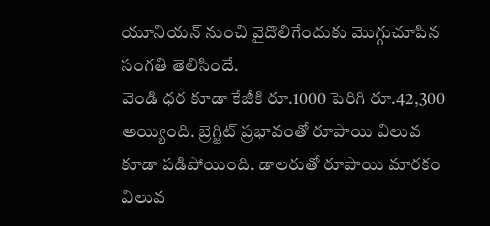యూనియన్‌ నుంచి వైదొలిగేందుకు మొగ్గుచూపిన సంగతి తెలిసిందే.
వెండి ధర కూడా కేజీకి రూ.1000 పెరిగి రూ.42,300 అయ్యింది. బ్రెగ్జిట్‌ ప్రభావంతో రూపాయి విలువ కూడా పడిపోయింది. డాలరుతో రూపాయి మారకం విలువ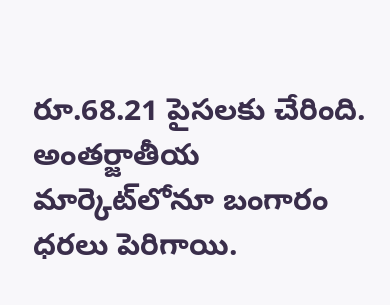రూ.68.21 పైసలకు చేరింది. అంతర్జాతీయ మార్కెట్‌లోనూ బంగారం ధరలు పెరిగాయి.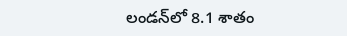లండన్‌లో 8.1 శాతం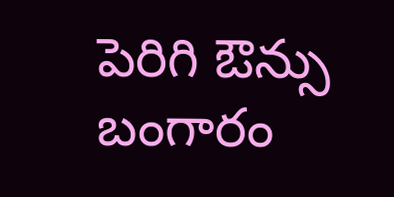పెరిగి ఔన్సు బంగారం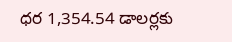ధర 1,354.54 డాలర్లకు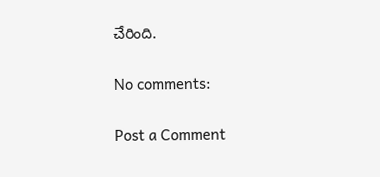చేరింది.

No comments:

Post a Comment